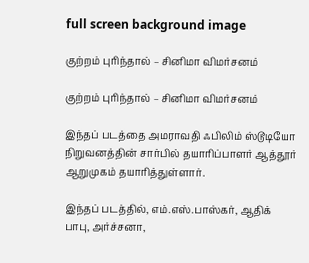full screen background image

குற்றம் புரிந்தால் – சினிமா விமர்சனம்

குற்றம் புரிந்தால் – சினிமா விமர்சனம்

இந்தப் படத்தை அமராவதி ஃபிலிம் ஸ்டூடியோ நிறுவனத்தின் சார்பில் தயாரிப்பாளர் ஆத்தூர் ஆறுமுகம் தயாரித்துள்ளார்.

இந்தப் படத்தில், எம்.எஸ்.பாஸ்கர், ஆதிக் பாபு, அர்ச்சனா,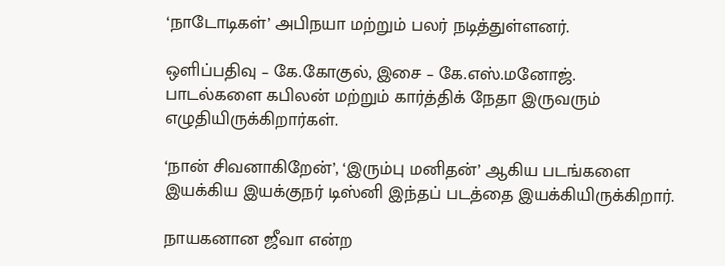‘நாடோடிகள்’ அபிநயா மற்றும் பலர் நடித்துள்ளனர்.

ஒளிப்பதிவு – கே.கோகுல், இசை – கே.எஸ்.மனோஜ். பாடல்களை கபிலன் மற்றும் கார்த்திக் நேதா இருவரும் எழுதியிருக்கிறார்கள்.

‘நான் சிவனாகிறேன்’, ‘இரும்பு மனிதன்’ ஆகிய படங்களை இயக்கிய இயக்குநர் டிஸ்னி இந்தப் படத்தை இயக்கியிருக்கிறார்.

நாயகனான ஜீவா என்ற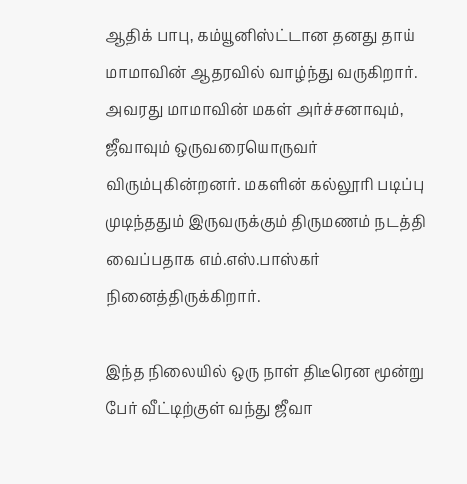ஆதிக் பாபு, கம்யூனிஸ்ட்டான தனது தாய் மாமாவின் ஆதரவில் வாழ்ந்து வருகிறார். அவரது மாமாவின் மகள் அர்ச்சனாவும், ஜீவாவும் ஒருவரையொருவர் விரும்புகின்றனர். மகளின் கல்லூரி படிப்பு முடிந்ததும் இருவருக்கும் திருமணம் நடத்தி வைப்பதாக எம்.எஸ்.பாஸ்கர் நினைத்திருக்கிறார்.

இந்த நிலையில் ஒரு நாள் திடீரென மூன்று பேர் வீட்டிற்குள் வந்து ஜீவா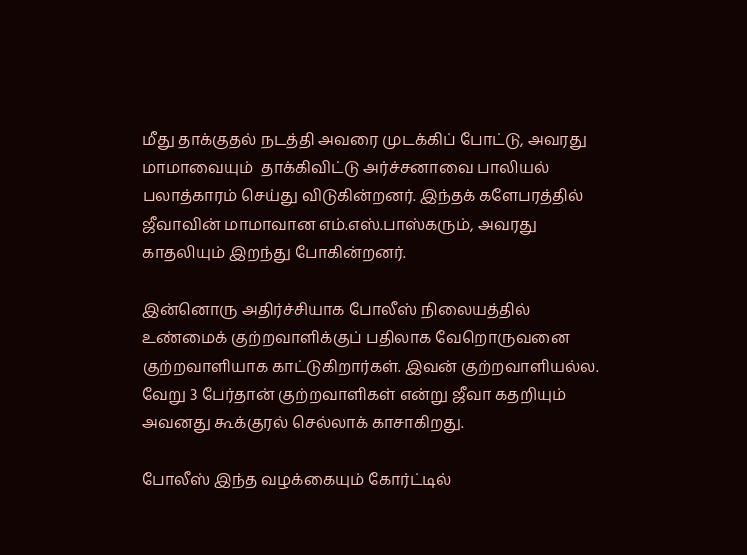மீது தாக்குதல் நடத்தி அவரை முடக்கிப் போட்டு, அவரது மாமாவையும்  தாக்கிவிட்டு அர்ச்சனாவை பாலியல் பலாத்காரம் செய்து விடுகின்றனர். இந்தக் களேபரத்தில் ஜீவாவின் மாமாவான எம்.எஸ்.பாஸ்கரும், அவரது காதலியும் இறந்து போகின்றனர்.

இன்னொரு அதிர்ச்சியாக போலீஸ் நிலையத்தில் உண்மைக் குற்றவாளிக்குப் பதிலாக வேறொருவனை குற்றவாளியாக காட்டுகிறார்கள். இவன் குற்றவாளியல்ல. வேறு 3 பேர்தான் குற்றவாளிகள் என்று ஜீவா கதறியும் அவனது கூக்குரல் செல்லாக் காசாகிறது.

போலீஸ் இந்த வழக்கையும் கோர்ட்டில்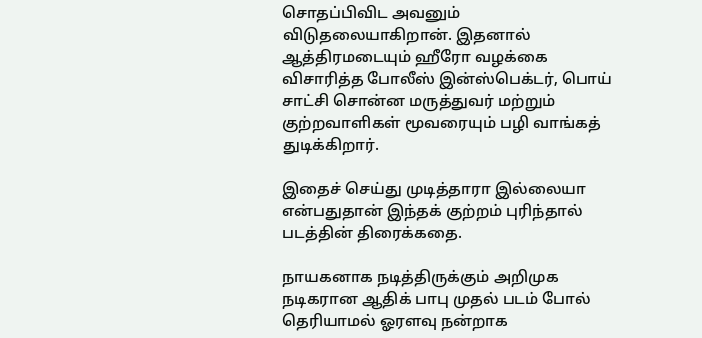சொதப்பிவிட அவனும் விடுதலையாகிறான். இதனால் ஆத்திரமடையும் ஹீரோ வழக்கை விசாரித்த போலீஸ் இன்ஸ்பெக்டர், பொய் சாட்சி சொன்ன மருத்துவர் மற்றும் குற்றவாளிகள் மூவரையும் பழி வாங்கத் துடிக்கிறார்.

இதைச் செய்து முடித்தாரா இல்லையா என்பதுதான் இந்தக் குற்றம் புரிந்தால் படத்தின் திரைக்கதை.

நாயகனாக நடித்திருக்கும் அறிமுக நடிகரான ஆதிக் பாபு முதல் படம் போல் தெரியாமல் ஓரளவு நன்றாக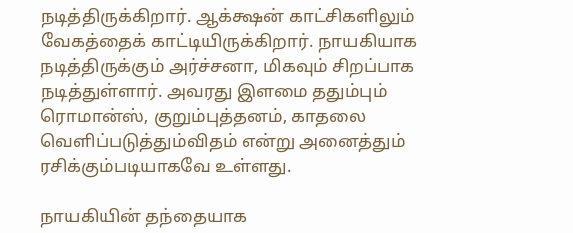நடித்திருக்கிறார். ஆக்க்ஷன் காட்சிகளிலும் வேகத்தைக் காட்டியிருக்கிறார். நாயகியாக நடித்திருக்கும் அர்ச்சனா, மிகவும் சிறப்பாக நடித்துள்ளார். அவரது இளமை ததும்பும்  ரொமான்ஸ், குறும்புத்தனம், காதலை வெளிப்படுத்தும்விதம் என்று அனைத்தும் ரசிக்கும்படியாகவே உள்ளது.

நாயகியின் தந்தையாக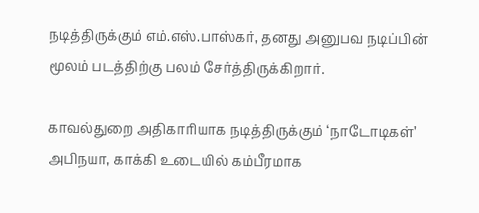நடித்திருக்கும் எம்.எஸ்.பாஸ்கர், தனது அனுபவ நடிப்பின் மூலம் படத்திற்கு பலம் சேர்த்திருக்கிறார்.

காவல்துறை அதிகாரியாக நடித்திருக்கும் ‘நாடோடிகள்’ அபிநயா, காக்கி உடையில் கம்பீரமாக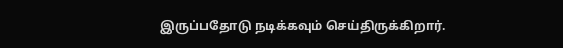இருப்பதோடு நடிக்கவும் செய்திருக்கிறார்.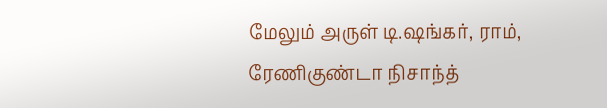மேலும் அருள் டி.ஷங்கர், ராம், ரேணிகுண்டா நிசாந்த்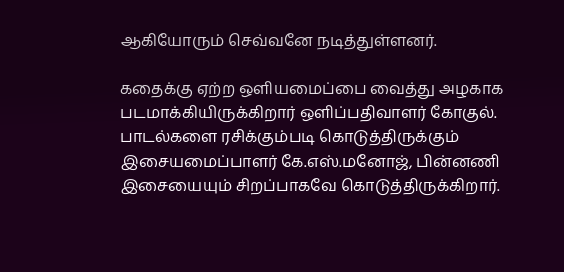ஆகியோரும் செவ்வனே நடித்துள்ளனர்.

கதைக்கு ஏற்ற ஒளியமைப்பை வைத்து அழகாக படமாக்கியிருக்கிறார் ஒளிப்பதிவாளர் கோகுல்.  பாடல்களை ரசிக்கும்படி கொடுத்திருக்கும் இசையமைப்பாளர் கே.எஸ்.மனோஜ், பின்னணி இசையையும் சிறப்பாகவே கொடுத்திருக்கிறார்.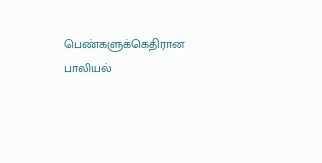பெண்களுக்கெதிரான பாலியல்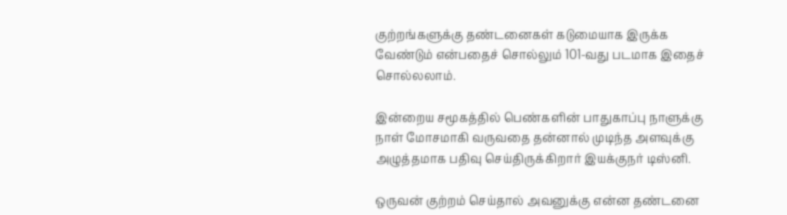குற்றங்களுக்கு தண்டனைகள் கடுமையாக இருக்க வேண்டும் என்பதைச் சொல்லும் 101-வது படமாக இதைச் சொல்லலாம்.

இன்றைய சமூகத்தில் பெண்களின் பாதுகாப்பு நாளுக்கு நாள் மோசமாகி வருவதை தன்னால் முடிந்த அளவுக்கு அழுத்தமாக பதிவு செய்திருக்கிறார் இயக்குநர் டிஸ்னி.

ஒருவன் குற்றம் செய்தால் அவனுக்கு என்ன தண்டனை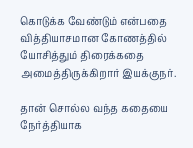கொடுக்க வேண்டும் என்பதை வித்தியாசமான கோணத்தில் யோசித்தும் திரைக்கதை அமைத்திருக்கிறார் இயக்குநர்.

தான் சொல்ல வந்த கதையை நேர்த்தியாக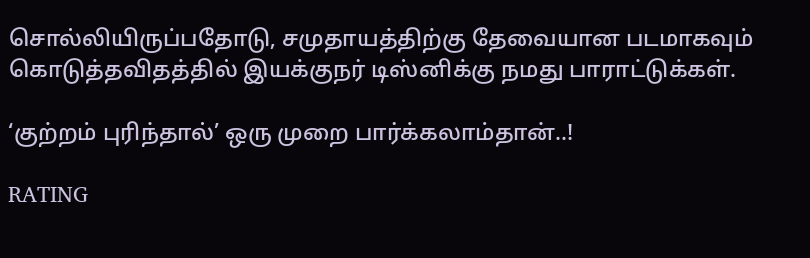சொல்லியிருப்பதோடு, சமுதாயத்திற்கு தேவையான படமாகவும் கொடுத்தவிதத்தில் இயக்குநர் டிஸ்னிக்கு நமது பாராட்டுக்கள்.

‘குற்றம் புரிந்தால்’ ஒரு முறை பார்க்கலாம்தான்..!

RATING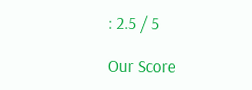: 2.5 / 5

Our Score